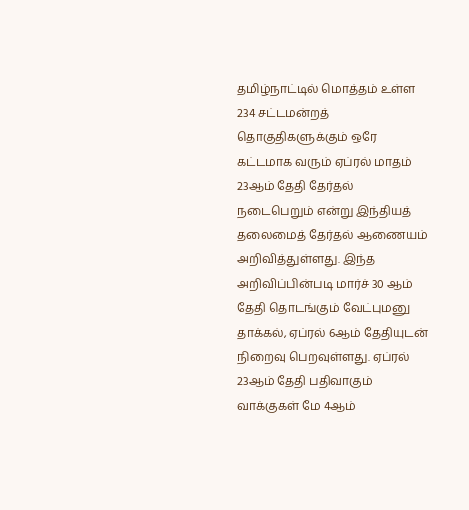தமிழ்நாட்டில் மொத்தம் உள்ள 234 சட்டமன்றத் தொகுதிகளுக்கும் ஒரே கட்டமாக வரும் ஏப்ரல் மாதம் 23ஆம் தேதி தேர்தல் நடைபெறும் என்று இந்தியத் தலைமைத் தேர்தல் ஆணையம் அறிவித்துள்ளது. இந்த அறிவிப்பின்படி மார்ச் 30 ஆம் தேதி தொடங்கும் வேட்புமனு தாக்கல், ஏப்ரல் 6ஆம் தேதியுடன் நிறைவு பெறவுள்ளது. ஏப்ரல் 23ஆம் தேதி பதிவாகும் வாக்குகள் மே 4ஆம்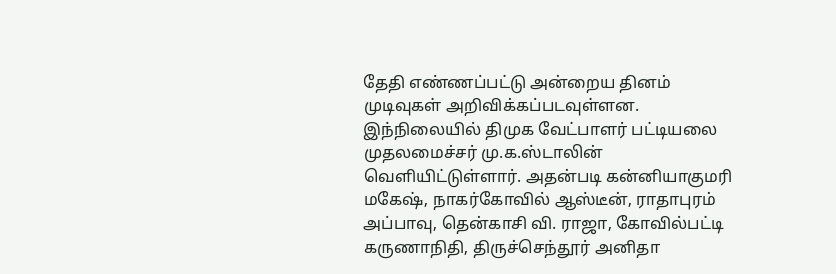தேதி எண்ணப்பட்டு அன்றைய தினம் முடிவுகள் அறிவிக்கப்படவுள்ளன.
இந்நிலையில் திமுக வேட்பாளர் பட்டியலை முதலமைச்சர் மு.க.ஸ்டாலின் வெளியிட்டுள்ளார். அதன்படி கன்னியாகுமரி மகேஷ், நாகர்கோவில் ஆஸ்டீன், ராதாபுரம் அப்பாவு, தென்காசி வி. ராஜா, கோவில்பட்டி கருணாநிதி, திருச்செந்தூர் அனிதா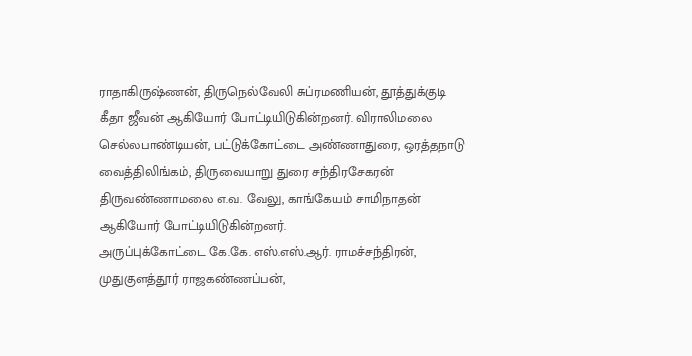ராதாகிருஷ்ணன், திருநெல்வேலி சுப்ரமணியன், தூத்துக்குடி கீதா ஜீவன் ஆகியோர் போட்டியிடுகின்றனர். விராலிமலை செல்லபாண்டியன், பட்டுக்கோட்டை அண்ணாதுரை, ஒரத்தநாடு வைத்திலிங்கம், திருவையாறு துரை சந்திரசேகரன் திருவண்ணாமலை எ.வ. வேலு, காங்கேயம் சாமிநாதன் ஆகியோர் போட்டியிடுகின்றனர்.
அருப்புக்கோட்டை கே.கே. எஸ்.எஸ்.ஆர். ராமச்சந்திரன், முதுகுளத்தூர் ராஜகண்ணப்பன்,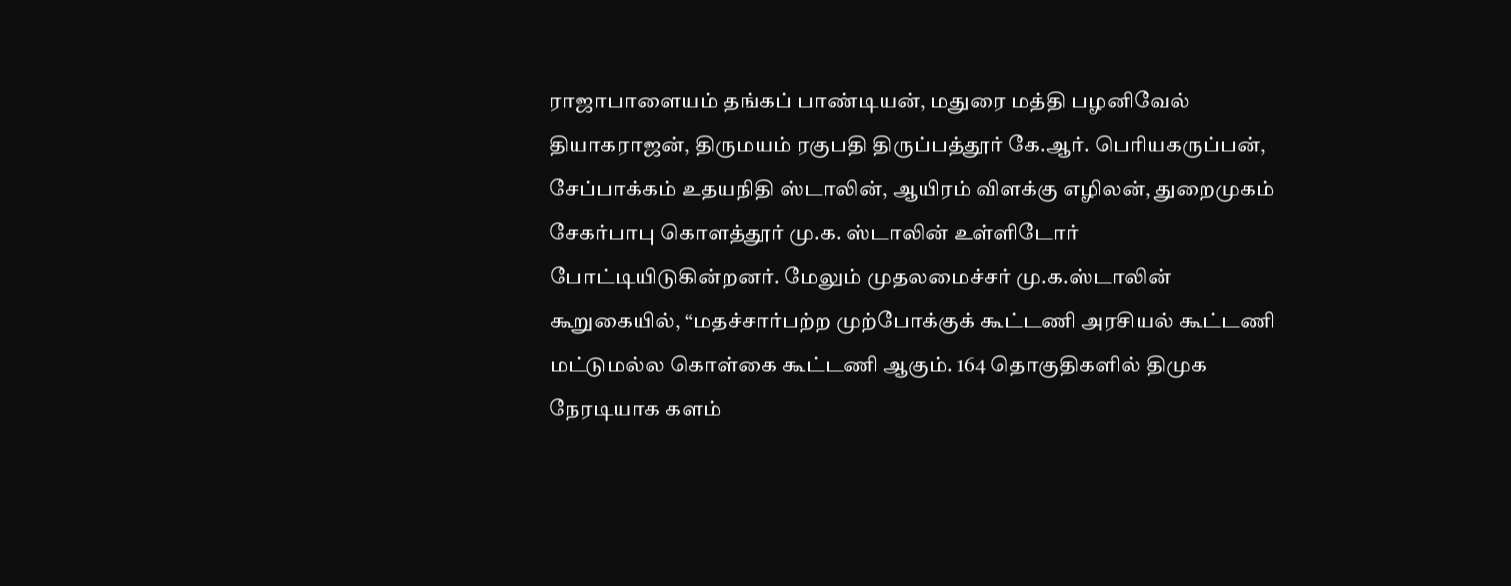ராஜாபாளையம் தங்கப் பாண்டியன், மதுரை மத்தி பழனிவேல் தியாகராஜன், திருமயம் ரகுபதி திருப்பத்தூர் கே.ஆர். பெரியகருப்பன், சேப்பாக்கம் உதயநிதி ஸ்டாலின், ஆயிரம் விளக்கு எழிலன், துறைமுகம் சேகர்பாபு கொளத்தூர் மு.க. ஸ்டாலின் உள்ளிடோர் போட்டியிடுகின்றனர். மேலும் முதலமைச்சர் மு.க.ஸ்டாலின் கூறுகையில், “மதச்சார்பற்ற முற்போக்குக் கூட்டணி அரசியல் கூட்டணி மட்டுமல்ல கொள்கை கூட்டணி ஆகும். 164 தொகுதிகளில் திமுக நேரடியாக களம்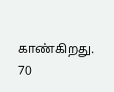காண்கிறது. 70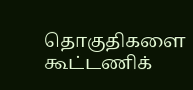தொகுதிகளை கூட்டணிக்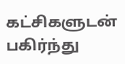கட்சிகளுடன் பகிர்ந்து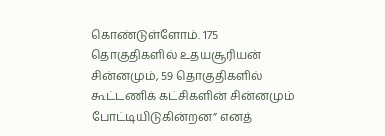கொண்டுள்ளோம். 175 தொகுதிகளில் உதயசூரியன் சின்னமும், 59 தொகுதிகளில் கூட்டணிக் கட்சிகளின் சின்னமும் போட்டியிடுகின்றன” எனத்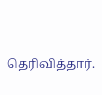தெரிவித்தார்.